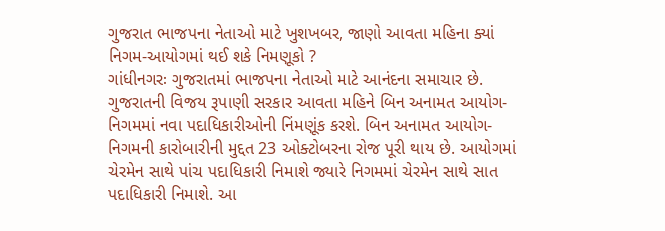ગુજરાત ભાજપના નેતાઓ માટે ખુશખબર, જાણો આવતા મહિના ક્યાં નિગમ-આયોગમાં થઈ શકે નિમણૂકો ?
ગાંધીનગરઃ ગુજરાતમાં ભાજપના નેતાઓ માટે આનંદના સમાચાર છે. ગુજરાતની વિજય રૂપાણી સરકાર આવતા મહિને બિન અનામત આયોગ-નિગમમાં નવા પદાધિકારીઓની નિંમણૂંક કરશે. બિન અનામત આયોગ-નિગમની કારોબારીની મુદ્દત 23 ઓક્ટોબરના રોજ પૂરી થાય છે. આયોગમાં ચેરમેન સાથે પાંચ પદાધિકારી નિમાશે જ્યારે નિગમમાં ચેરમેન સાથે સાત પદાધિકારી નિમાશે. આ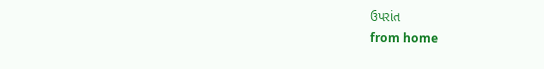ઉપરાંત
from home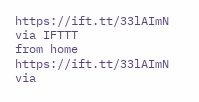https://ift.tt/33lAImN
via IFTTT
from home https://ift.tt/33lAImN
via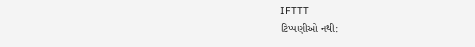IFTTT
ટિપ્પણીઓ નથી: